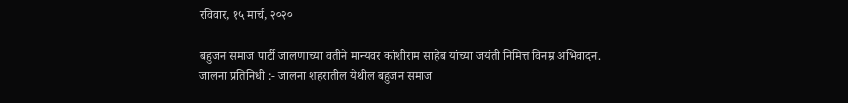रविवार, १५ मार्च, २०२०

बहुजन समाज पार्टी जालणाच्या वतीने मान्यवर कांशीराम साहेब यांच्या जयंती निमित्त विनम्र अभिवादन.
जालना प्रतिनिधी :- जालना शहरातील येथील बहुजन समाज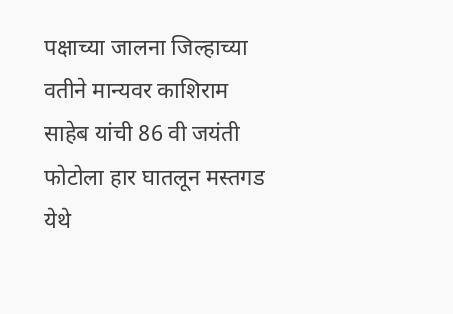पक्षाच्या जालना जिल्हाच्या वतीने मान्यवर काशिराम साहेब यांची 86 वी जयंती फोटोला हार घातलून मस्तगड येथे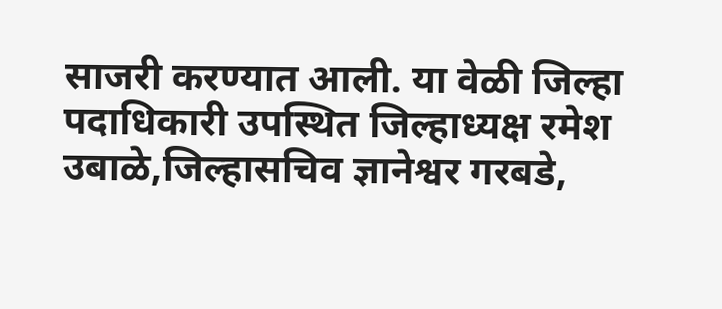साजरी करण्यात आली. या वेळी जिल्हा पदाधिकारी उपस्थित जिल्हाध्यक्ष रमेश उबाळे,जिल्हासचिव ज्ञानेश्वर गरबडे,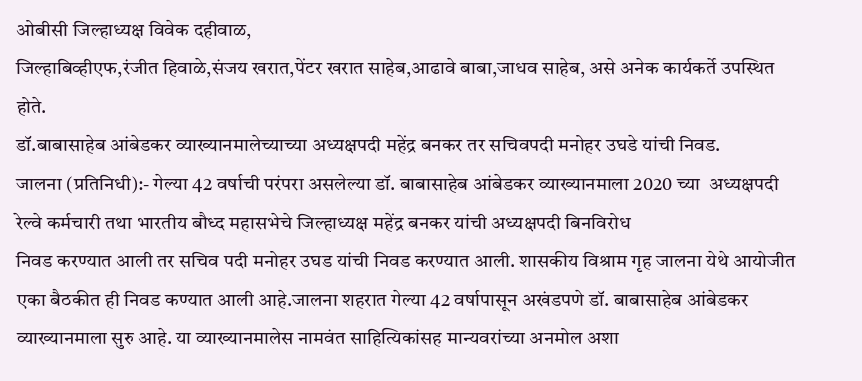ओबीसी जिल्हाध्यक्ष विवेक दहीवाळ,
जिल्हाबिव्हीएफ,रंजीत हिवाळे,संजय खरात,पेंटर खरात साहेब,आढावे बाबा,जाधव साहेब, असे अनेक कार्यकर्ते उपस्थित होते.
डॉ.बाबासाहेब आंबेडकर व्याख्यानमालेच्याच्या अध्यक्षपदी महेंद्र बनकर तर सचिवपदी मनोहर उघडे यांची निवड.
जालना (प्रतिनिधी):- गेल्या 42 वर्षाची परंपरा असलेल्या डॉ. बाबासाहेब आंबेडकर व्याख्यानमाला 2020 च्या  अध्यक्षपदी रेल्वे कर्मचारी तथा भारतीय बौध्द महासभेचे जिल्हाध्यक्ष महेंद्र बनकर यांची अध्यक्षपदी बिनविरोध
निवड करण्यात आली तर सचिव पदी मनोहर उघड यांची निवड करण्यात आली. शासकीय विश्राम गृह जालना येथे आयोजीत एका बैठकीत ही निवड कण्यात आली आहे.जालना शहरात गेल्या 42 वर्षापासून अखंडपणे डॉ. बाबासाहेब आंबेडकर व्याख्यानमाला सुरु आहे. या व्याख्यानमालेस नामवंत साहित्यिकांसह मान्यवरांच्या अनमोल अशा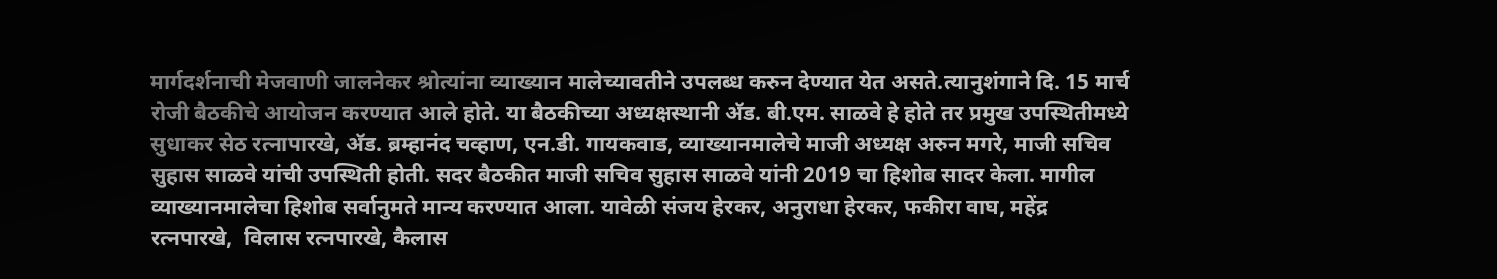मार्गदर्शनाची मेजवाणी जालनेकर श्रोत्यांना व्याख्यान मालेच्यावतीने उपलब्ध करुन देण्यात येत असते.त्यानुशंगाने दि. 15 मार्च रोजी बैठकीचे आयोजन करण्यात आले होते. या बैठकीच्या अध्यक्षस्थानी अ‍ॅड. बी.एम. साळवे हे होते तर प्रमुख उपस्थितीमध्ये सुधाकर सेठ रत्नापारखे, अ‍ॅड. ब्रम्हानंद चव्हाण, एन.डी. गायकवाड, व्याख्यानमालेचे माजी अध्यक्ष अरुन मगरे, माजी सचिव सुहास साळवे यांची उपस्थिती होती. सदर बैठकीत माजी सचिव सुहास साळवे यांनी 2019 चा हिशोब सादर केला. मागील व्याख्यानमालेचा हिशोब सर्वानुमते मान्य करण्यात आला. यावेळी संजय हेरकर, अनुराधा हेरकर, फकीरा वाघ, महेंद्र रत्नपारखे,  विलास रत्नपारखे, कैलास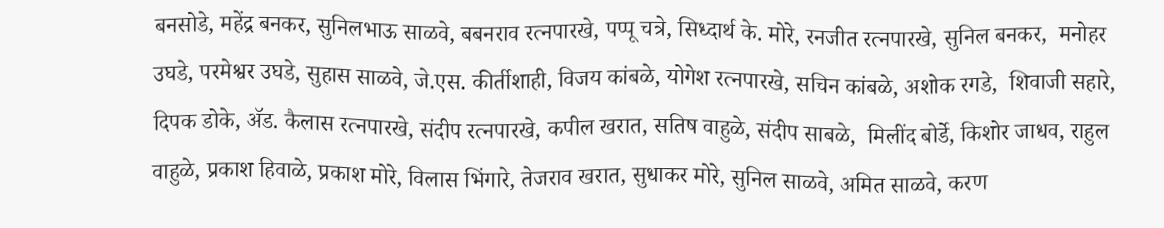बनसोडे, महेंद्र बनकर, सुनिलभाऊ साळवे, बबनराव रत्नपारखे, पप्पू चत्रे, सिध्दार्थ के. मोरे, रनजीत रत्नपारखे, सुनिल बनकर,  मनोहर उघडे, परमेश्वर उघडे, सुहास साळवे, जे.एस. कीर्तीशाही, विजय कांबळे, योगेश रत्नपारखे, सचिन कांबळे, अशोक रगडे,  शिवाजी सहारे, दिपक डोके, अ‍ॅड. कैलास रत्नपारखे, संदीप रत्नपारखे, कपील खरात, सतिष वाहुळे, संदीप साबळे,  मिलींद बोर्डे, किशोर जाधव, राहुल वाहुळे, प्रकाश हिवाळे, प्रकाश मोरे, विलास भिंगारे, तेजराव खरात, सुधाकर मोरे, सुनिल साळवे, अमित साळवे, करण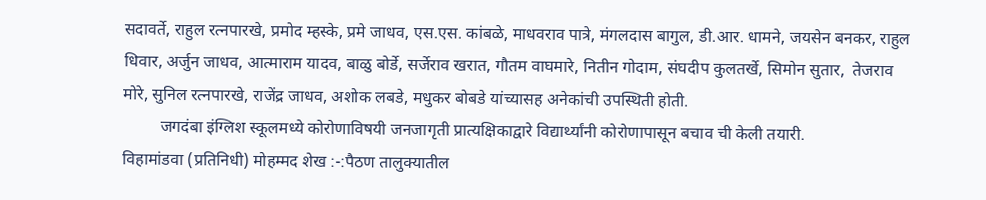सदावर्ते, राहुल रत्नपारखे, प्रमोद म्हस्के, प्रमे जाधव, एस.एस. कांबळे, माधवराव पात्रे, मंगलदास बागुल, डी.आर. धामने, जयसेन बनकर, राहुल धिवार, अर्जुन जाधव, आत्माराम यादव, बाळु बोर्डे, सर्जेराव खरात, गौतम वाघमारे, नितीन गोदाम, संघदीप कुलतर्खे, सिमोन सुतार,  तेजराव मोरे, सुनिल रत्नपारखे, राजेंद्र जाधव, अशोक लबडे, मधुकर बोबडे यांच्यासह अनेकांची उपस्थिती होती.
         जगदंबा इंग्लिश स्कूलमध्ये कोरोणाविषयी जनजागृती प्रात्यक्षिकाद्वारे विद्यार्थ्यांनी कोरोणापासून बचाव ची केली तयारी.
विहामांडवा (प्रतिनिधी) मोहम्मद शेख :-:पैठण तालुक्यातील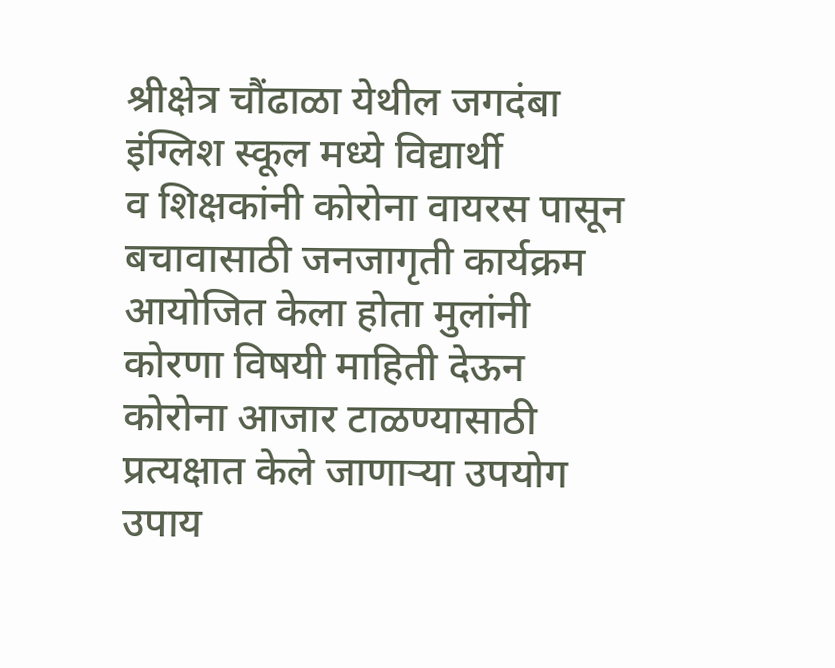श्रीक्षेत्र चौंढाळा येथील जगदंबा इंग्लिश स्कूल मध्ये विद्यार्थी
व शिक्षकांनी कोरोना वायरस पासून बचावासाठी जनजागृती कार्यक्रम आयोजित केला होता मुलांनी कोरणा विषयी माहिती देऊन कोरोना आजार टाळण्यासाठी प्रत्यक्षात केले जाणाऱ्या उपयोग उपाय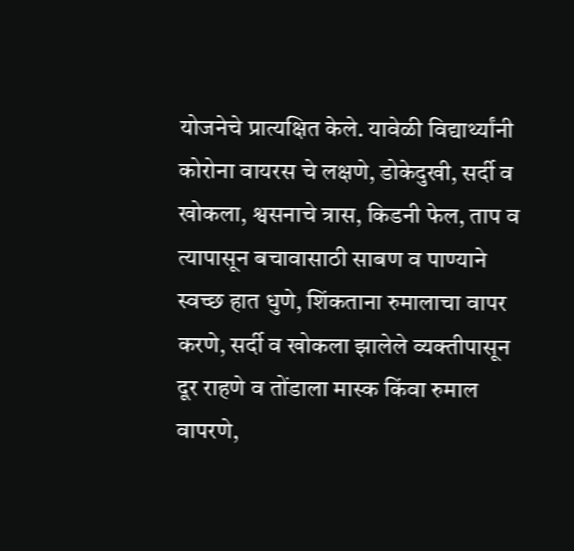योजनेचे प्रात्यक्षित केले. यावेळी विद्यार्थ्यांनी कोरोना वायरस चे लक्षणे, डोकेदुखी, सर्दी व खोकला, श्वसनाचे त्रास, किडनी फेल, ताप व त्यापासून बचावासाठी साबण व पाण्याने स्वच्छ हात धुणे, शिंकताना रुमालाचा वापर करणे, सर्दी व खोकला झालेले व्यक्तीपासून दूर राहणे व तोंडाला मास्क किंवा रुमाल वापरणे,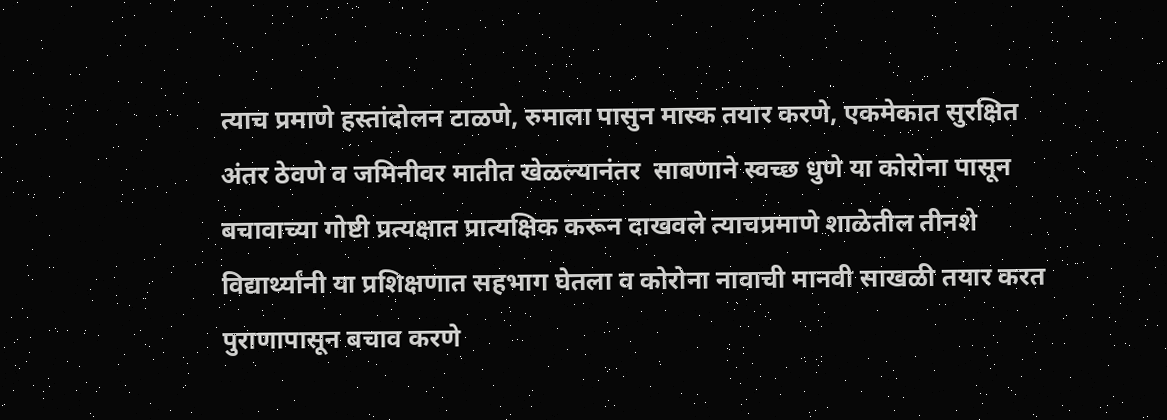त्याच प्रमाणे हस्तांदोलन टाळणे, रुमाला पासुन मास्क तयार करणे, एकमेकात सुरक्षित अंतर ठेवणे व जमिनीवर मातीत खेळल्यानंतर  साबणाने स्वच्छ धुणे या कोरोना पासून बचावाच्या गोष्टी प्रत्यक्षात प्रात्यक्षिक करून दाखवले त्याचप्रमाणे शाळेतील तीनशे विद्यार्थ्यांनी या प्रशिक्षणात सहभाग घेतला व कोरोना नावाची मानवी साखळी तयार करत पुराणापासून बचाव करणे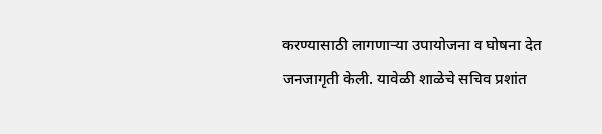करण्यासाठी लागणाऱ्या उपायोजना व घोषना देत जनजागृती केली. यावेळी शाळेचे सचिव प्रशांत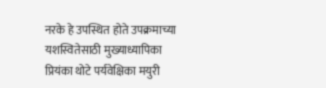नरके हे उपस्थित होते उपक्रमाच्या यशस्वितेसाठी मुख्याध्यापिका प्रियंका थोटे पर्यवेक्षिका मयुरी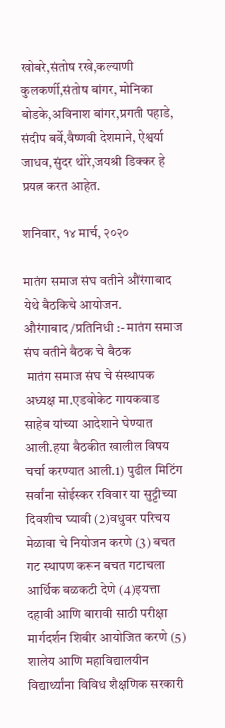खोबरे,संतोष रखे,कल्याणी कुलकर्णी,संतोष बांगर, मोनिका बोडके,अविनाश बांगर,प्रगती पहाडे, संदीप बर्वे,वैष्णवी देशमाने, ऐश्वर्या जाधव,सुंदर थोरे,जयश्री डिक्कर हे प्रयत्न करत आहेत.

शनिवार, १४ मार्च, २०२०

मातंग समाज संघ वतीने औंरंगाबाद येथे बैठकिचे आयोजन.
औरंगाबाद /प्रतिनिधी :- मातंग समाज संघ वतीने बैठक चे बैठक
 मातंग समाज संघ चे संस्थापक अध्यक्ष मा.एडवोकेट गायकवाड साहेब यांच्या आदेशाने घेण्यात आली.हया बैठकीत खालील विषय चर्चा करण्यात आली.1) पुढील मिटिंग सर्वांना सोईस्कर रविवार या सुट्टीच्या दिवशीच घ्यावी (2)वधुवर परिचय मेळावा चे नियोजन करणे (3) बचत गट स्थापण करून बचत गटाचला आर्थिक बळकटी देणे (4)इयत्ता दहावी आणि बारावी साठी परीक्षा मार्गदर्शन शिबीर आयोजित करणे (5) शालेय आणि महाविद्यालयीन विद्यार्थ्यांना विविध शैक्षणिक सरकारी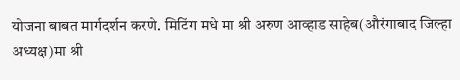योजना बाबत मार्गदर्शन करणे. मिटिंग मधे मा श्री अरुण आव्हाड साहेब(औरंगाबाद जिल्हा अध्यक्ष)मा श्री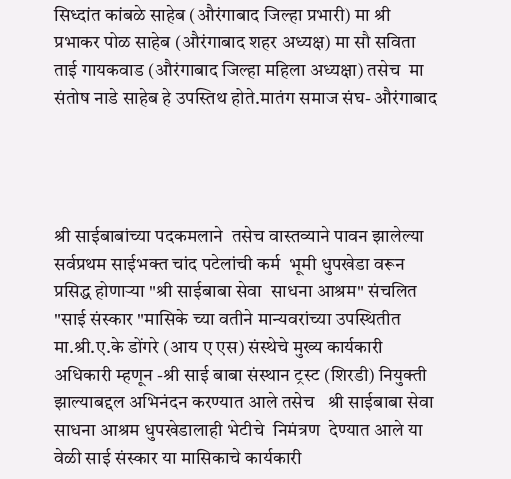सिध्दांत कांबळे साहेब (औरंगाबाद जिल्हा प्रभारी) मा श्री प्रभाकर पोळ साहेब (औरंगाबाद शहर अध्यक्ष) मा सौ सविता ताई गायकवाड (औरंगाबाद जिल्हा महिला अध्यक्षा) तसेच  मा संतोष नाडे साहेब हे उपस्तिथ होते.मातंग समाज संघ- औरंगाबाद




श्री साईबाबांच्या पदकमलाने  तसेच वास्तव्याने पावन झालेल्या  सर्वप्रथम साईभक्त चांद पटेलांची कर्म  भूमी धुपखेडा वरून प्रसिद्ध होणाऱ्या "श्री साईबाबा सेवा  साधना आश्रम" संचलित "साई संस्कार "मासिके च्या वतीने मान्यवरांच्या उपस्थितीत मा.श्री.ए.के डोंगरे (आय ए एस) संस्थेचे मुख्य कार्यकारी अधिकारी म्हणून -श्री साई बाबा संस्थान ट्रस्ट (शिरडी) नियुक्ती झाल्याबद्दल अभिनंदन करण्यात आले तसेच   श्री साईबाबा सेवा साधना आश्रम धुपखेडालाही भेटीचे  निमंत्रण  देण्यात आले या वेळी साई संस्कार या मासिकाचे कार्यकारी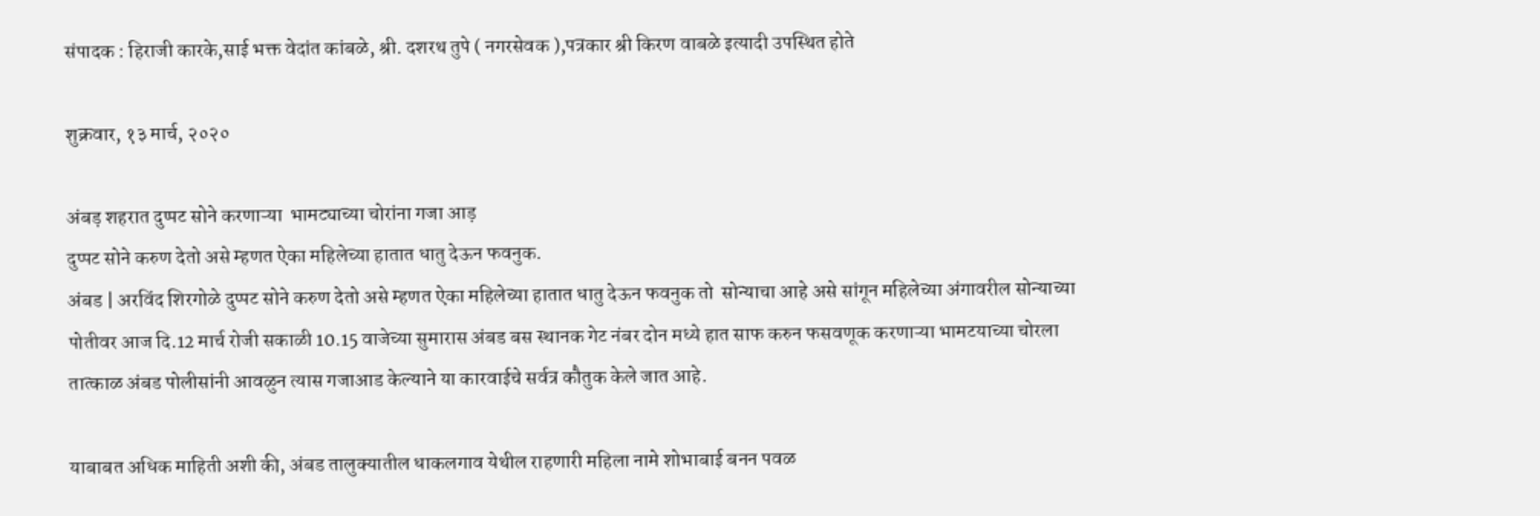संपादक : हिराजी कारके,साई भक्त वेदांत कांबळे, श्री. दशरथ तुपे ( नगरसेवक ),पत्रकार श्री किरण वाबळे इत्यादी उपस्थित होते

शुक्रवार, १३ मार्च, २०२०

अंबड़ शहरात दुप्पट सोने करणाऱ्या  भामट्याच्या चोरांना गजा आड़
दुप्पट सोने करुण देतो असे म्हणत ऐका महिलेच्या हातात धातु देऊन फवनुक.
अंबड | अरविंद शिरगोळे दुप्पट सोने करुण देतो असे म्हणत ऐका महिलेच्या हातात धातु देऊन फवनुक तो  सोन्याचा आहे असे सांगून महिलेच्या अंगावरील सोन्याच्या पोतीवर आज दि.12 मार्च रोजी सकाळी 10.15 वाजेच्या सुमारास अंबड बस स्थानक गेट नंबर दोन मध्ये हात साफ करुन फसवणूक करणाऱ्या भामटयाच्या चोरला तात्काळ अंबड पोलीसांनी आवळुन त्यास गजाआड केल्याने या कारवाईचे सर्वत्र कौतुक केले जात आहे.

याबाबत अधिक माहिती अशी की, अंबड तालुक्यातील धाकलगाव येथील राहणारी महिला नामे शोभाबाई बनन पवळ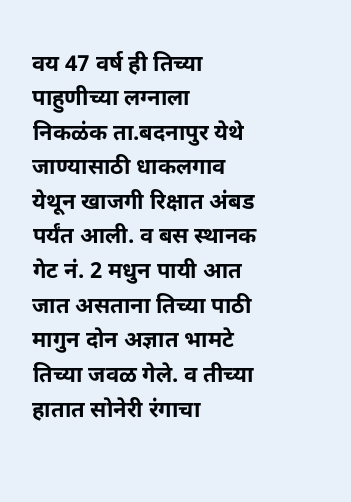वय 47 वर्ष ही तिच्या पाहुणीच्या लग्नाला निकळंक ता.बदनापुर येथे जाण्यासाठी धाकलगाव येथून खाजगी रिक्षात अंबड पर्यंत आली. व बस स्थानक गेट नं. 2 मधुन पायी आत जात असताना तिच्या पाठी मागुन दोन अज्ञात भामटे तिच्या जवळ गेले. व तीच्या हातात सोनेरी रंगाचा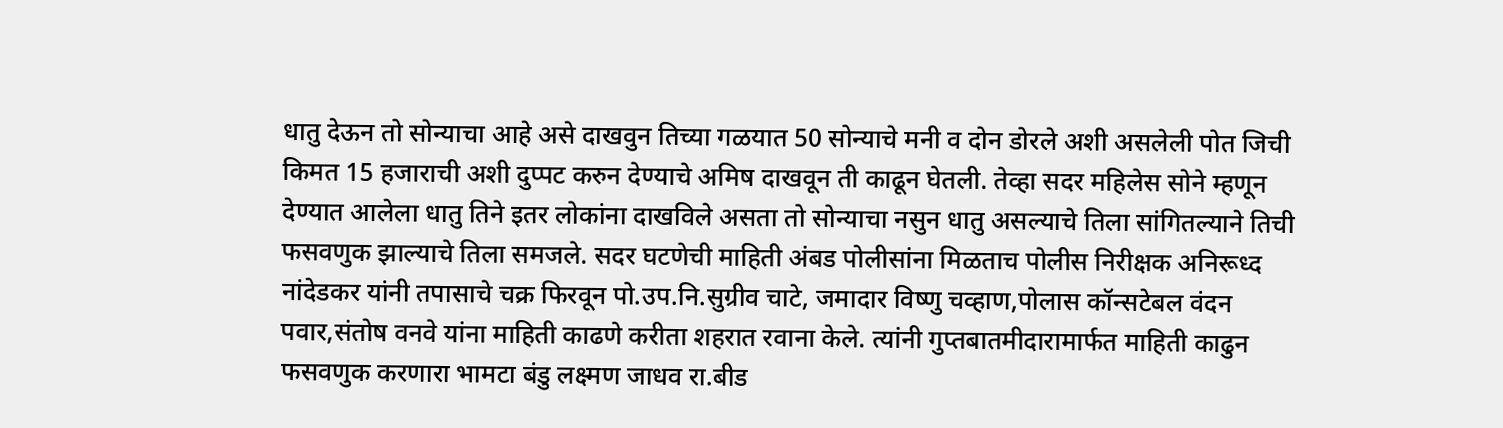धातु देऊन तो सोन्याचा आहे असे दाखवुन तिच्या गळयात 50 सोन्याचे मनी व दोन डोरले अशी असलेली पोत जिची किमत 15 हजाराची अशी दुप्पट करुन देण्याचे अमिष दाखवून ती काढून घेतली. तेव्हा सदर महिलेस सोने म्हणून देण्यात आलेला धातु तिने इतर लोकांना दाखविले असता तो सोन्याचा नसुन धातु असल्याचे तिला सांगितल्याने तिची फसवणुक झाल्याचे तिला समजले. सदर घटणेची माहिती अंबड पोलीसांना मिळताच पोलीस निरीक्षक अनिरूध्द नांदेडकर यांनी तपासाचे चक्र फिरवून पो.उप.नि.सुग्रीव चाटे, जमादार विष्णु चव्हाण,पोलास कॉन्सटेबल वंदन पवार,संतोष वनवे यांना माहिती काढणे करीता शहरात रवाना केले. त्यांनी गुप्तबातमीदारामार्फत माहिती काढुन फसवणुक करणारा भामटा बंडु लक्ष्मण जाधव रा.बीड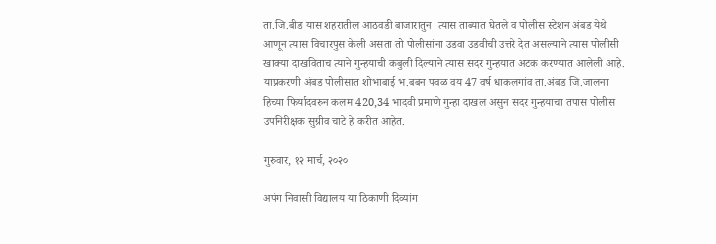ता.जि.बीड यास शहरातील आठवडी बाजारातुन  त्यास ताब्यात घेतले व पोलीस स्टेशन अंबड येथे आणून त्यास विचारपुस केली असता तो पोलीसांना उडवा उडवीची उत्तरे देत असल्याने त्यास पोलीसी खाक्या दाखविताच त्याने गुन्हयाची कबुली दिल्याने त्यास सदर गुन्हयात अटक करण्यात आलेली आहे.
याप्रकरणी अंबड पोलीसात शोभाबाई भ.बबन पवळ वय 47 वर्ष धाकलगांव ता.अंबड जि.जालना हिच्या फिर्यादवरुन कलम 420,34 भादवी प्रमाणे गुन्हा दाखल असुन सदर गुन्हयाचा तपास पोलीस उपनिरीक्षक सुग्रीव चाटे हे करीत आहेत.

गुरुवार, १२ मार्च, २०२०

अपंग निवासी विद्यालय या ठिकाणी दिव्यांग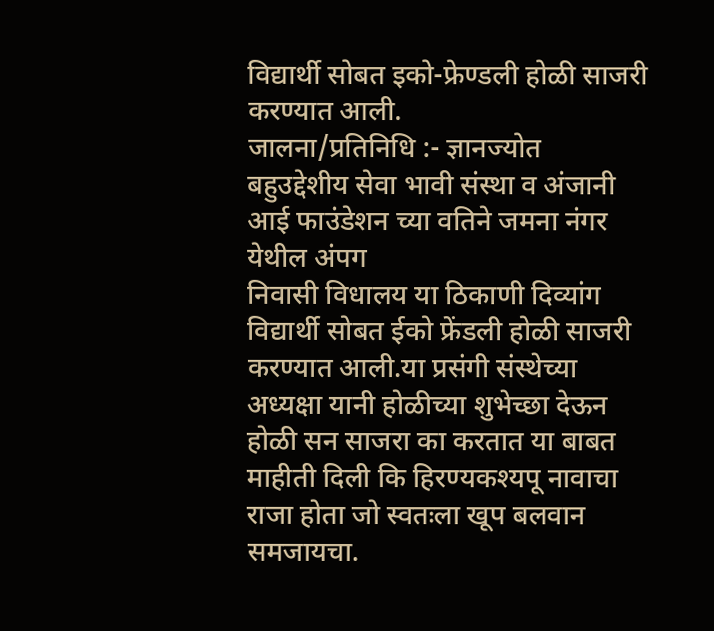विद्यार्थी सोबत इको-फ्रेण्डली होळी साजरी करण्यात आली.
जालना/प्रतिनिधि :- ज्ञानज्योत बहुउद्देशीय सेवा भावी संस्था व अंजानी आई फाउंडेशन च्या वतिने जमना नंगर येथील अंपग
निवासी विधालय या ठिकाणी दिव्यांग विद्यार्थी सोबत ईको फ्रेंडली होळी साजरी करण्यात आली.या प्रसंगी संस्थेच्या अध्यक्षा यानी होळीच्या शुभेच्छा देऊन होळी सन साजरा का करतात या बाबत माहीती दिली कि हिरण्यकश्यपू नावाचा राजा होता जो स्वतःला खूप बलवान समजायचा.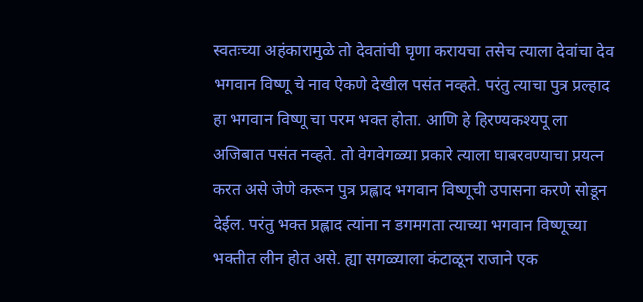स्वतःच्या अहंकारामुळे तो देवतांची घृणा करायचा तसेच त्याला देवांचा देव भगवान विष्णू चे नाव ऐकणे देखील पसंत नव्हते. परंतु त्याचा पुत्र प्रल्हाद हा भगवान विष्णू चा परम भक्त होता. आणि हे हिरण्यकश्यपू ला अजिबात पसंत नव्हते. तो वेगवेगळ्या प्रकारे त्याला घाबरवण्याचा प्रयत्न करत असे जेणे करून पुत्र प्रह्लाद भगवान विष्णूची उपासना करणे सोडून देईल. परंतु भक्त प्रह्लाद त्यांना न डगमगता त्याच्या भगवान विष्णूच्या भक्तीत लीन होत असे. ह्या सगळ्याला कंटाळून राजाने एक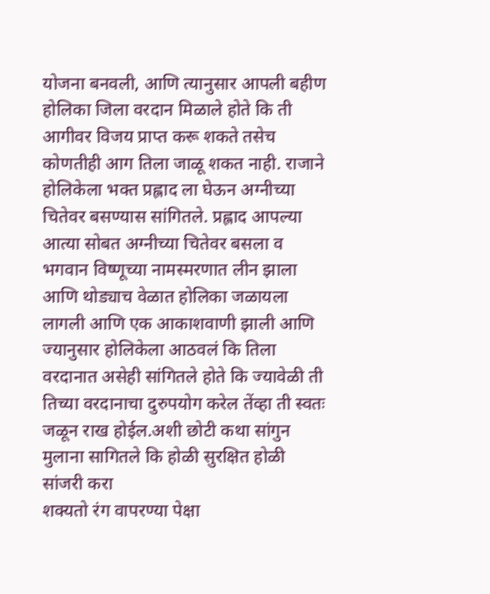योजना बनवली, आणि त्यानुसार आपली बहीण होलिका जिला वरदान मिळाले होते कि ती आगीवर विजय प्राप्त करू शकते तसेच कोणतीही आग तिला जाळू शकत नाही. राजाने होलिकेला भक्त प्रह्लाद ला घेऊन अग्नीच्या चितेवर बसण्यास सांगितले. प्रह्लाद आपल्या आत्या सोबत अग्नीच्या चितेवर बसला व भगवान विष्णूच्या नामस्मरणात लीन झाला आणि थोड्याच वेळात होलिका जळायला लागली आणि एक आकाशवाणी झाली आणि ज्यानुसार होलिकेला आठवलं कि तिला वरदानात असेही सांगितले होते कि ज्यावेळी ती तिच्या वरदानाचा दुरुपयोग करेल तेंव्हा ती स्वतः जळून राख होईल.अशी छोटी कथा सांगुन मुलाना सागितले कि होळी सुरक्षित होळी सांजरी करा
शक्यतो रंग वापरण्या पेक्षा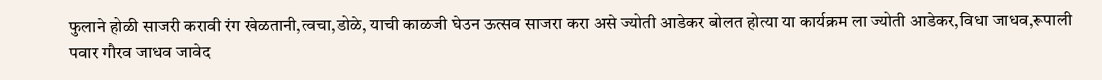फुलाने होळी साजरी करावी रंग खेळतानी,त्वचा,डोळे, याची काळजी घेउन ऊत्सव साजरा करा असे ज्योती आडेकर बोलत होत्या या कार्यक्रम ला ज्योती आडेकर,विधा जाधव,रूपाली पवार गौरव जाधव जावेद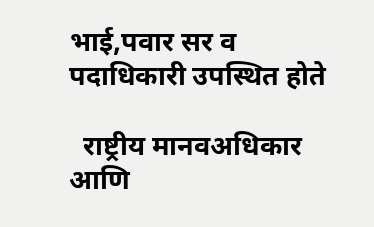भाई,पवार सर व पदाधिकारी उपस्थित होते

  राष्ट्रीय मानवअधिकार आणि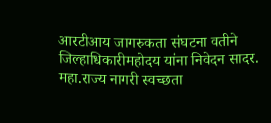आरटीआय जागरुकता संघटना वतीने जिल्हाधिकारीमहोदय यांना निवेदन सादर.  महा.राज्य नागरी स्वच्छता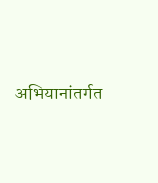अभियानांतर्गत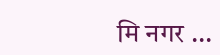मि नगर ...